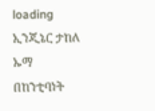loading
ኢንጂኔር ታከለ ኡማ በከንቲባነት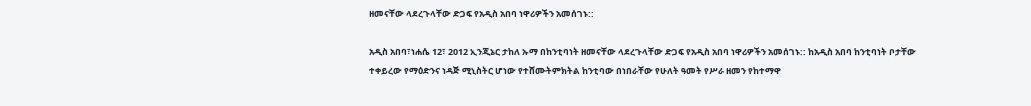ዘመናቸው ላደረጉላቸው ድጋፍ የአዲስ አበባ ነዋሪዎችን አመሰገኑ::

አዲስ አበባ፣ነሐሴ 12፣ 2012 ኢንጂኔር ታከለ ኡማ በከንቲባነት ዘመናቸው ላደረጉላቸው ድጋፍ የአዲስ አበባ ነዋሪዎችን አመሰገኑ:: ከአዲስ አበባ ከንቲባነት ቦታቸው ተቀይረው የማዕድንና ነዳጅ ሚኒስትር ሆነው የተሸሙትምክትል ከንቲባው በነበራቸው የሁለት ዓመት የሥራ ዘመን የከተማዋ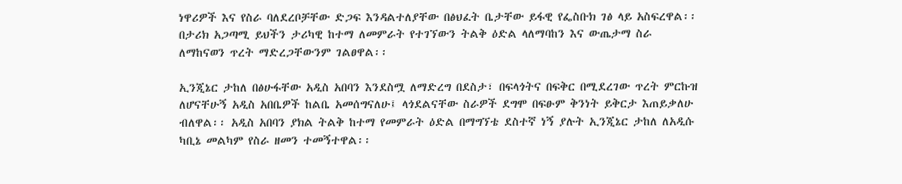ነዋሪዎች እና የስራ ባለደረቦቻቸው ድጋፍ እንዳልተለያቸው በፅህፈት ቤታቸው ይፋዊ የፌስቡክ ገፅ ላይ አስፍረዋል፡፡ በታሪክ አጋጣሚ ይህችን ታሪካዊ ከተማ ለመምራት የተገኘውን ትልቅ ዕድል ላለማባከን እና ውጤታማ ስራ ለማከናወን ጥረት ማድረጋቸውንም ገልፀዋል፡፡

ኢንጂኔር ታከለ በፅሁፋቸው አዲስ አበባን እንደስሟ ለማድረግ በደስታ፣ በፍላጎትና በፍቅር በሚደረገው ጥረት ምርኩዝ ለሆናቸሁኝ አዲስ አበቤዎች ከልቤ አመሰግናለሁ፤ ላጎደልናቸው ስራዎች ደግሞ በፍፁም ቅንነት ይቅርታ እጠይቃለሁ ብለዋል፡፡ አዲስ አበባን ያክል ትልቅ ከተማ የመምራት ዕድል በማግኘቴ ደስተኛ ነኝ ያሉት ኢንጂኔር ታከለ ለአዲሱ ካቢኔ መልካም የስራ ዘመን ተመኝተዋል፡፡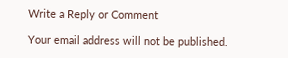Write a Reply or Comment

Your email address will not be published.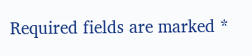Required fields are marked *